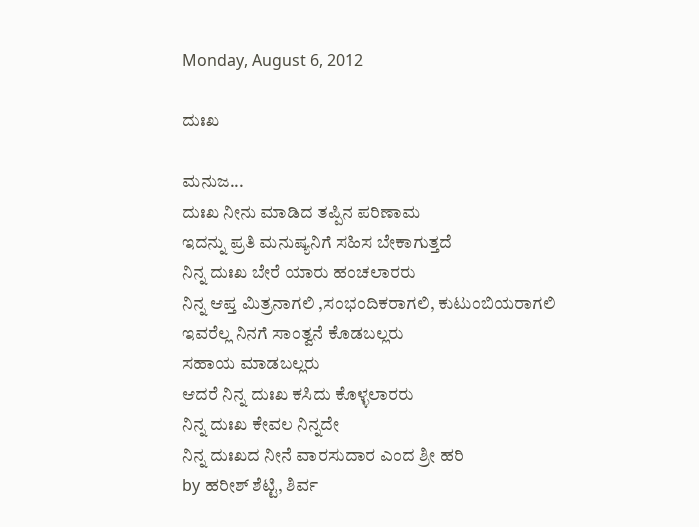Monday, August 6, 2012

ದುಃಖ

ಮನುಜ...
ದುಃಖ ನೀನು ಮಾಡಿದ ತಪ್ಪಿನ ಪರಿಣಾಮ
ಇದನ್ನು ಪ್ರತಿ ಮನುಷ್ಯನಿಗೆ ಸಹಿಸ ಬೇಕಾಗುತ್ತದೆ
ನಿನ್ನ ದುಃಖ ಬೇರೆ ಯಾರು ಹಂಚಲಾರರು
ನಿನ್ನ ಆಪ್ತ ಮಿತ್ರನಾಗಲಿ ,ಸಂಭಂದಿಕರಾಗಲಿ, ಕುಟುಂಬಿಯರಾಗಲಿ
ಇವರೆಲ್ಲ ನಿನಗೆ ಸಾಂತ್ವನೆ ಕೊಡಬಲ್ಲರು
ಸಹಾಯ ಮಾಡಬಲ್ಲರು
ಆದರೆ ನಿನ್ನ ದುಃಖ ಕಸಿದು ಕೊಳ್ಳಲಾರರು
ನಿನ್ನ ದುಃಖ ಕೇವಲ ನಿನ್ನದೇ
ನಿನ್ನ ದುಃಖದ ನೀನೆ ವಾರಸುದಾರ ಎಂದ ಶ್ರೀ ಹರಿ
by ಹರೀಶ್ ಶೆಟ್ಟಿ, ಶಿರ್ವ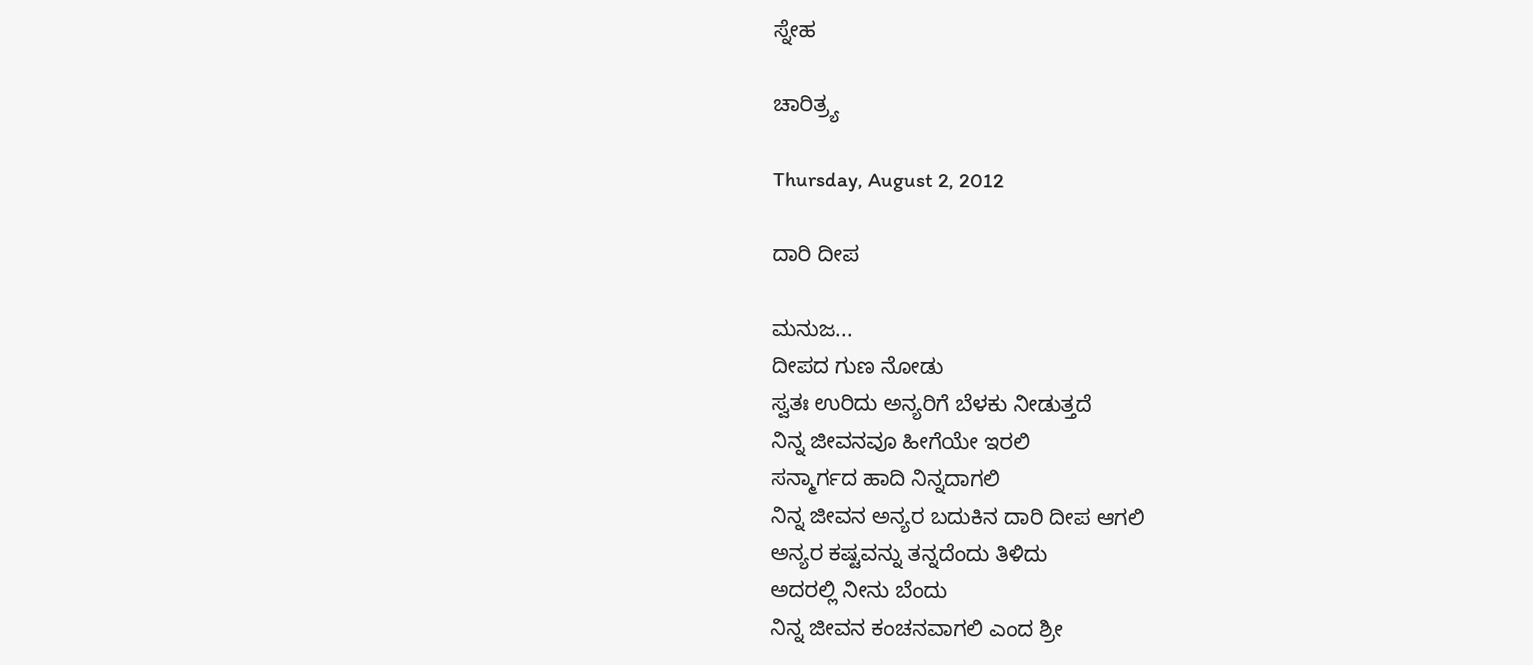ಸ್ನೇಹ

ಚಾರಿತ್ರ್ಯ

Thursday, August 2, 2012

ದಾರಿ ದೀಪ

ಮನುಜ...
ದೀಪದ ಗುಣ ನೋಡು
ಸ್ವತಃ ಉರಿದು ಅನ್ಯರಿಗೆ ಬೆಳಕು ನೀಡುತ್ತದೆ
ನಿನ್ನ ಜೀವನವೂ ಹೀಗೆಯೇ ಇರಲಿ
ಸನ್ಮಾರ್ಗದ ಹಾದಿ ನಿನ್ನದಾಗಲಿ
ನಿನ್ನ ಜೀವನ ಅನ್ಯರ ಬದುಕಿನ ದಾರಿ ದೀಪ ಆಗಲಿ
ಅನ್ಯರ ಕಷ್ಟವನ್ನು ತನ್ನದೆಂದು ತಿಳಿದು
ಅದರಲ್ಲಿ ನೀನು ಬೆಂದು
ನಿನ್ನ ಜೀವನ ಕಂಚನವಾಗಲಿ ಎಂದ ಶ್ರೀ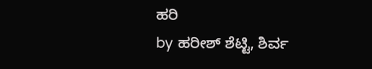ಹರಿ
by ಹರೀಶ್ ಶೆಟ್ಟಿ, ಶಿರ್ವ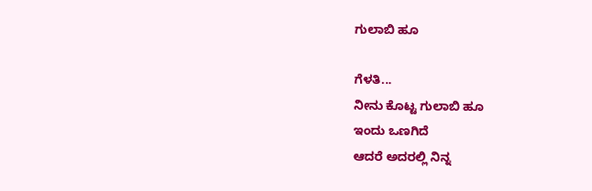ಗುಲಾಬಿ ಹೂ

ಗೆಳತಿ...
ನೀನು ಕೊಟ್ಟ ಗುಲಾಬಿ ಹೂ
ಇಂದು ಒಣಗಿದೆ
ಆದರೆ ಅದರಲ್ಲಿ ನಿನ್ನ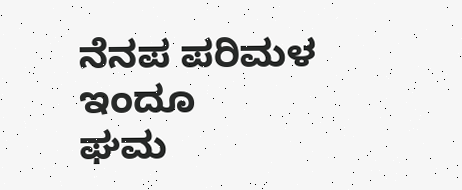ನೆನಪ ಪರಿಮಳ ಇಂದೂ
ಘಮ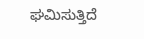ಘಮಿಸುತ್ತಿದೆ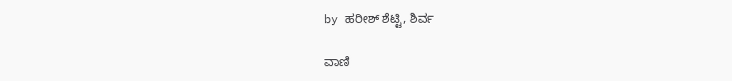by ಹರೀಶ್ ಶೆಟ್ಟಿ, ಶಿರ್ವ

ವಾಣಿ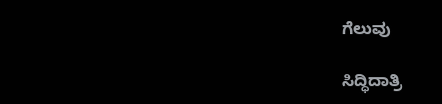ಗೆಲುವು

ಸಿದ್ಧಿದಾತ್ರಿ